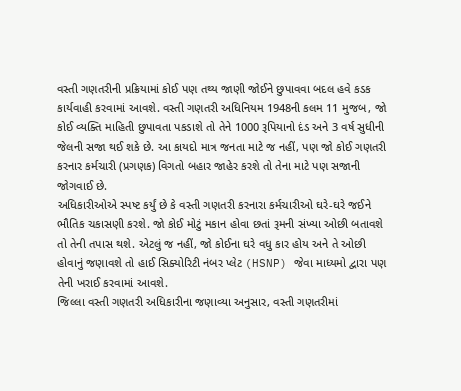વસ્તી ગણતરીની પ્રક્રિયામાં કોઈ પણ તથ્ય જાણી જોઈને છુપાવવા બદલ હવે કડક કાર્યવાહી કરવામાં આવશે. વસ્તી ગણતરી અધિનિયમ 1948ની કલમ 11 મુજબ, જો કોઈ વ્યક્તિ માહિતી છુપાવતા પકડાશે તો તેને 1000 રૂપિયાનો દંડ અને 3 વર્ષ સુધીની જેલની સજા થઈ શકે છે. આ કાયદો માત્ર જનતા માટે જ નહીં, પણ જો કોઈ ગણતરી કરનાર કર્મચારી (પ્રગણક) વિગતો બહાર જાહેર કરશે તો તેના માટે પણ સજાની જોગવાઈ છે.
અધિકારીઓએ સ્પષ્ટ કર્યું છે કે વસ્તી ગણતરી કરનારા કર્મચારીઓ ઘરે-ઘરે જઈને ભૌતિક ચકાસણી કરશે. જો કોઈ મોટું મકાન હોવા છતાં રૂમની સંખ્યા ઓછી બતાવશે તો તેની તપાસ થશે. એટલું જ નહીં, જો કોઈના ઘરે વધુ કાર હોય અને તે ઓછી હોવાનું જણાવશે તો હાઈ સિક્યોરિટી નંબર પ્લેટ (HSNP) જેવા માધ્યમો દ્વારા પણ તેની ખરાઈ કરવામાં આવશે.
જિલ્લા વસ્તી ગણતરી અધિકારીના જણાવ્યા અનુસાર, વસ્તી ગણતરીમાં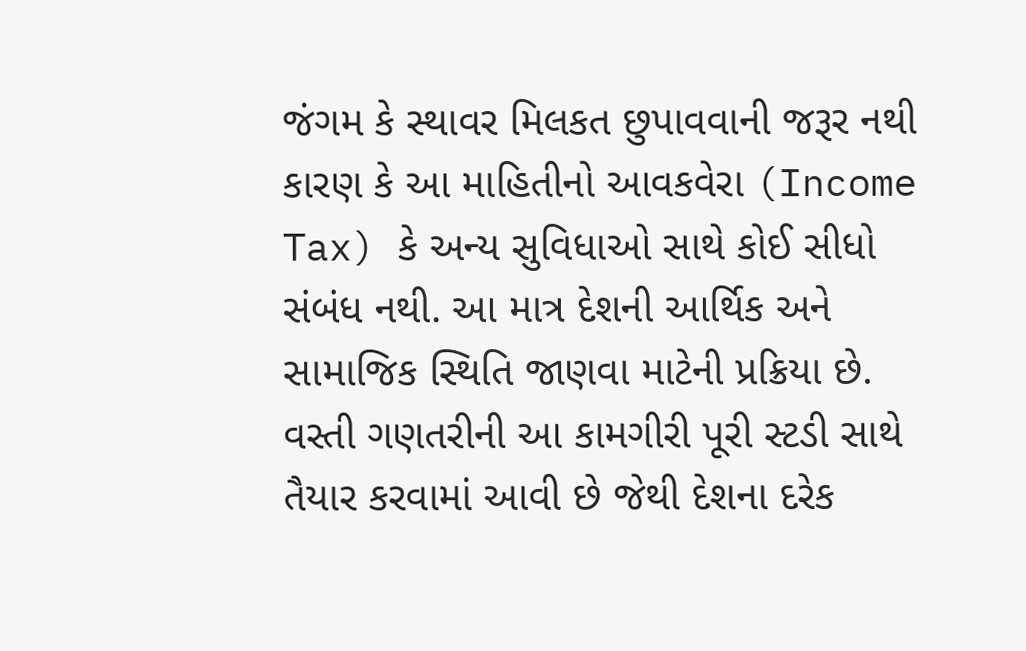જંગમ કે સ્થાવર મિલકત છુપાવવાની જરૂર નથી કારણ કે આ માહિતીનો આવકવેરા (Income Tax) કે અન્ય સુવિધાઓ સાથે કોઈ સીધો સંબંધ નથી. આ માત્ર દેશની આર્થિક અને સામાજિક સ્થિતિ જાણવા માટેની પ્રક્રિયા છે.
વસ્તી ગણતરીની આ કામગીરી પૂરી સ્ટડી સાથે તૈયાર કરવામાં આવી છે જેથી દેશના દરેક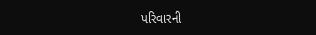પરિવારની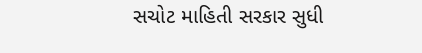સચોટ માહિતી સરકાર સુધી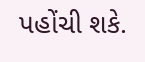પહોંચી શકે.